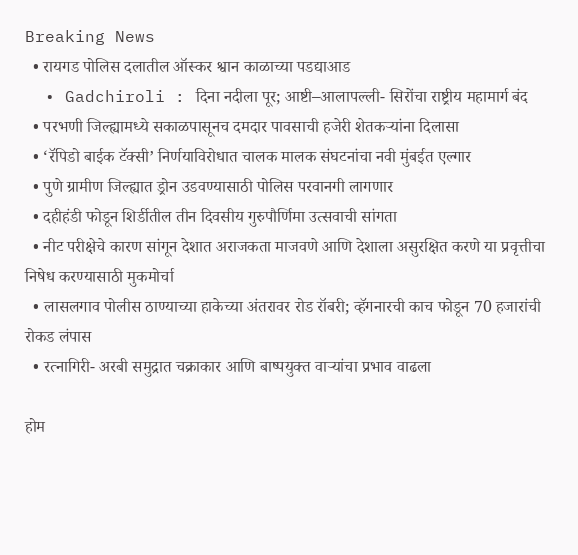Breaking News
  • रायगड पोलिस दलातील ऑस्कर श्वान काळाच्या पडद्याआड
  • Gadchiroli : दिना नदीला पूर; आष्टी–आलापल्ली- सिरोंचा राष्ट्रीय महामार्ग बंद
  • परभणी जिल्ह्यामध्ये सकाळपासूनच दमदार पावसाची हजेरी शेतकऱ्यांना दिलासा
  • ‘रॅपिडो बाईक टॅक्सी’ निर्णयाविरोधात चालक मालक संघटनांचा नवी मुंबईत एल्गार
  • पुणे ग्रामीण जिल्ह्यात ड्रोन उडवण्यासाठी पोलिस परवानगी लागणार
  • दहीहंडी फोडून शिर्डीतील तीन दिवसीय गुरुपौर्णिमा उत्सवाची सांगता
  • नीट परीक्षेचे कारण सांगून देशात अराजकता माजवणे आणि देशाला असुरक्षित करणे या प्रवृत्तीचा निषेध करण्यासाठी मुकमोर्चा
  • लासलगाव पोलीस ठाण्याच्या हाकेच्या अंतरावर रोड रॉबरी; व्हॅगनारची काच फोडून 70 हजारांची रोकड लंपास
  • रत्नागिरी- अरबी समुद्रात चक्राकार आणि बाष्पयुक्त वाऱ्यांचा प्रभाव वाढला

होम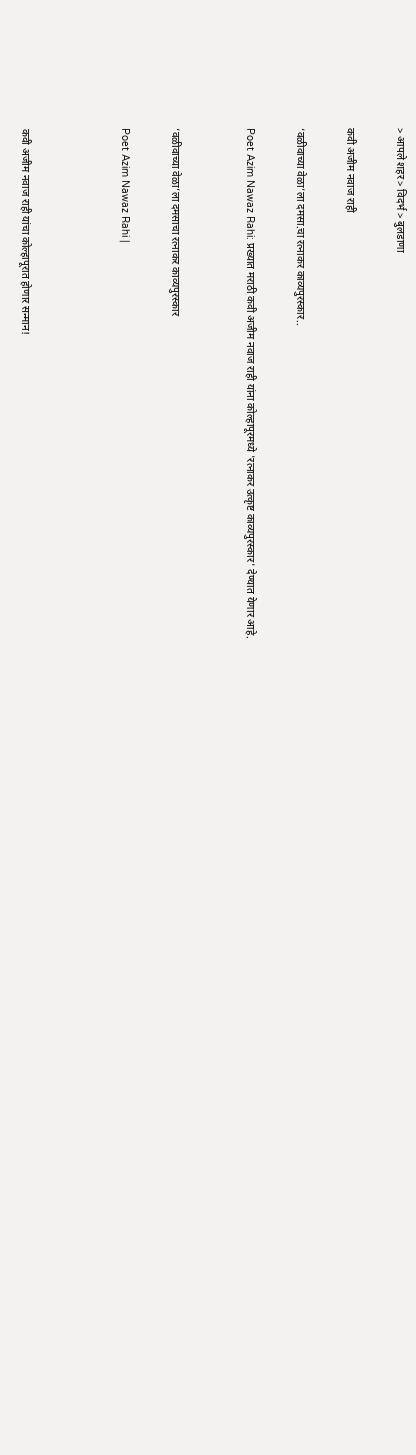> आपले शहर > विदर्भ > बुलडाणा

कवी अजीम नवाज राही

‘वळीवाच्या वेळा’ला दमसा.चा रत्नाकर काव्यपुरस्कार..

Poet Azim Nawaz Rahi: प्रख्यात मराठी कवी अजीम नवाज राही यांना कोल्हापूरमध्ये 'रत्नाकर उत्कृष्ट काव्यपुरस्कार' देण्यात येणार आहे.


‘वळीवाच्या वेळा’ला दमसाचा रत्नाकर काव्यपुरस्कार

Poet Azim Nawaz Rahi |



कवी अजीम नवाज राही यांचा कोल्हापूरात होणार सन्मान!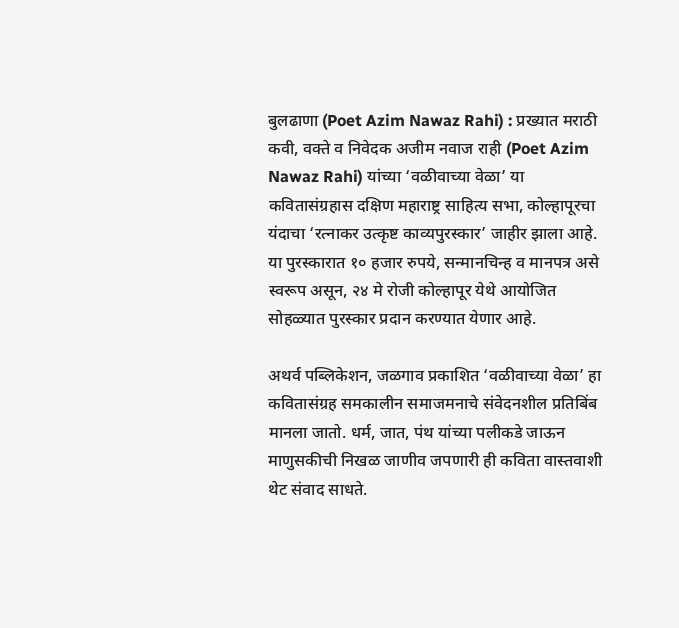बुलढाणा (Poet Azim Nawaz Rahi) : प्रख्यात मराठी कवी, वक्ते व निवेदक अजीम नवाज राही (Poet Azim Nawaz Rahi) यांच्या ‘वळीवाच्या वेळा’ या कवितासंग्रहास दक्षिण महाराष्ट्र साहित्य सभा, कोल्हापूरचा यंदाचा ‘रत्नाकर उत्कृष्ट काव्यपुरस्कार’ जाहीर झाला आहे. या पुरस्कारात १० हजार रुपये, सन्मानचिन्ह व मानपत्र असे स्वरूप असून, २४ मे रोजी कोल्हापूर येथे आयोजित सोहळ्यात पुरस्कार प्रदान करण्यात येणार आहे.

अथर्व पब्लिकेशन, जळगाव प्रकाशित ‘वळीवाच्या वेळा’ हा कवितासंग्रह समकालीन समाजमनाचे संवेदनशील प्रतिबिंब मानला जातो. धर्म, जात, पंथ यांच्या पलीकडे जाऊन माणुसकीची निखळ जाणीव जपणारी ही कविता वास्तवाशी थेट संवाद साधते.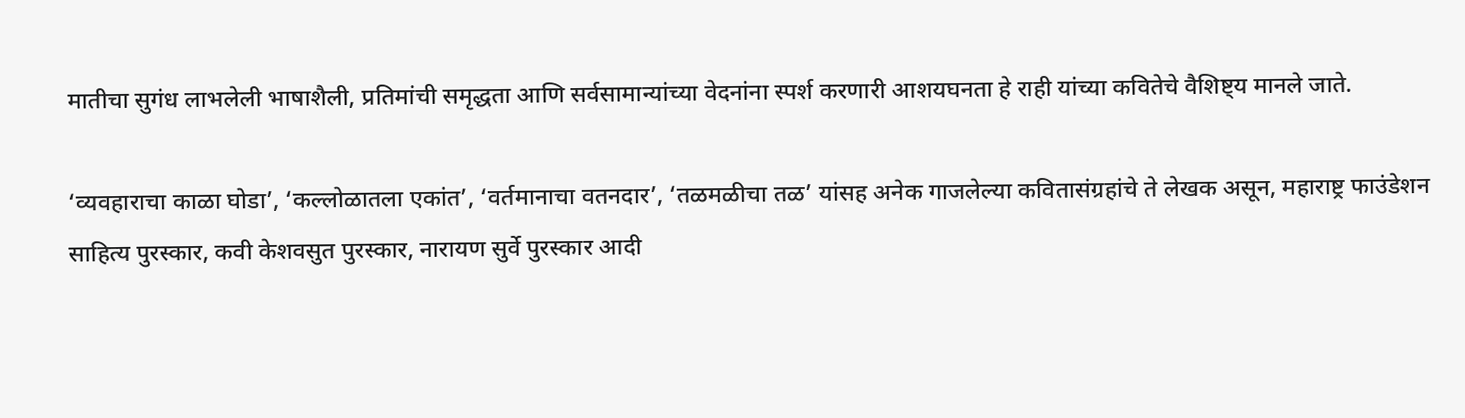मातीचा सुगंध लाभलेली भाषाशैली, प्रतिमांची समृद्धता आणि सर्वसामान्यांच्या वेदनांना स्पर्श करणारी आशयघनता हे राही यांच्या कवितेचे वैशिष्ट्य मानले जाते.

‘व्यवहाराचा काळा घोडा’, ‘कल्लोळातला एकांत’, ‘वर्तमानाचा वतनदार’, ‘तळमळीचा तळ’ यांसह अनेक गाजलेल्या कवितासंग्रहांचे ते लेखक असून, महाराष्ट्र फाउंडेशन साहित्य पुरस्कार, कवी केशवसुत पुरस्कार, नारायण सुर्वे पुरस्कार आदी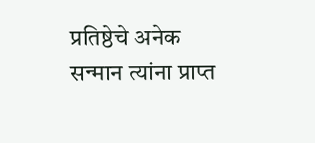प्रतिष्ठेचे अनेक सन्मान त्यांना प्राप्त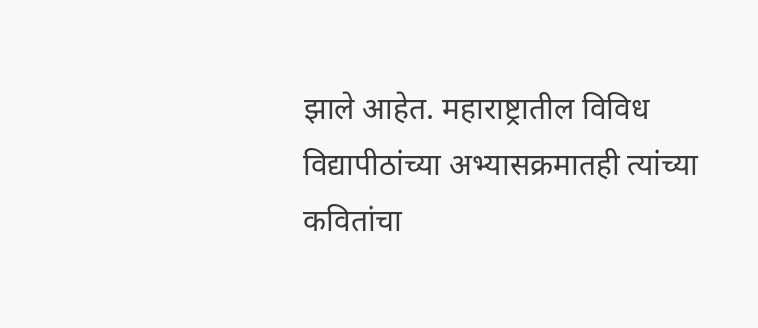झाले आहेत. महाराष्ट्रातील विविध विद्यापीठांच्या अभ्यासक्रमातही त्यांच्या कवितांचा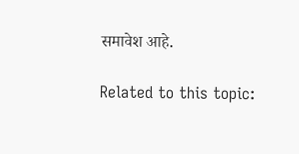समावेश आहे.

Related to this topic: